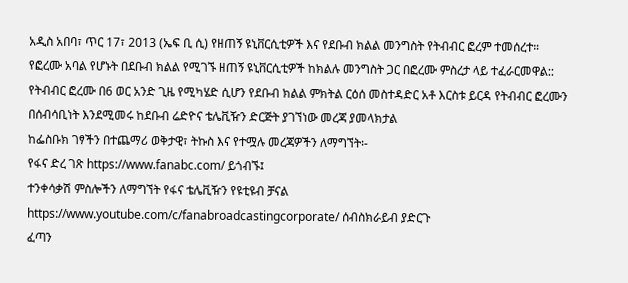አዲስ አበባ፣ ጥር 17፣ 2013 (ኤፍ ቢ ሲ) የዘጠኝ ዩኒቨርሲቲዎች እና የደቡብ ክልል መንግስት የትብብር ፎረም ተመሰረተ።
የፎረሙ አባል የሆኑት በደቡብ ክልል የሚገኙ ዘጠኝ ዩኒቨርሲቲዎች ከክልሉ መንግስት ጋር በፎረሙ ምስረታ ላይ ተፈራርመዋል::
የትብብር ፎረሙ በ6 ወር አንድ ጊዜ የሚካሄድ ሲሆን የደቡብ ክልል ምክትል ርዕሰ መስተዳድር አቶ እርስቱ ይርዳ የትብብር ፎረሙን በሰብሳቢነት እንደሚመሩ ከደቡብ ሬድዮና ቴሌቪዥን ድርጅት ያገኘነው መረጃ ያመላክታል
ከፌስቡክ ገፃችን በተጨማሪ ወቅታዊ፣ ትኩስ እና የተሟሉ መረጃዎችን ለማግኘት፡-
የፋና ድረ ገጽ https://www.fanabc.com/ ይጎብኙ፤
ተንቀሳቃሽ ምስሎችን ለማግኘት የፋና ቴሌቪዥን የዩቲዩብ ቻናል https://www.youtube.com/c/fanabroadcastingcorporate/ ሰብስክራይብ ያድርጉ
ፈጣን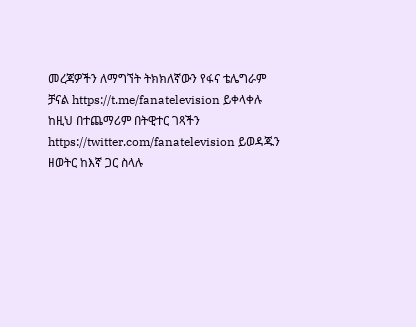መረጃዎችን ለማግኘት ትክክለኛውን የፋና ቴሌግራም ቻናል https://t.me/fanatelevision ይቀላቀሉ
ከዚህ በተጨማሪም በትዊተር ገጻችን https://twitter.com/fanatelevision ይወዳጁን
ዘወትር ከእኛ ጋር ስላሉ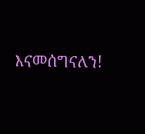እናመሰግናለን!